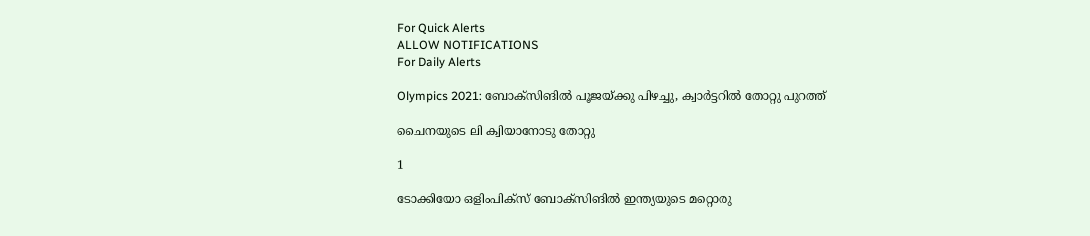For Quick Alerts
ALLOW NOTIFICATIONS
For Daily Alerts

Olympics 2021: ബോക്‌സിങില്‍ പൂജയ്ക്കു പിഴച്ചു, ക്വാര്‍ട്ടറില്‍ തോറ്റു പുറത്ത്

ചൈനയുടെ ലി ക്വിയാനോടു തോറ്റു

1

ടോക്കിയോ ഒളിംപിക്‌സ് ബോക്‌സിങില്‍ ഇന്ത്യയുടെ മറ്റൊരു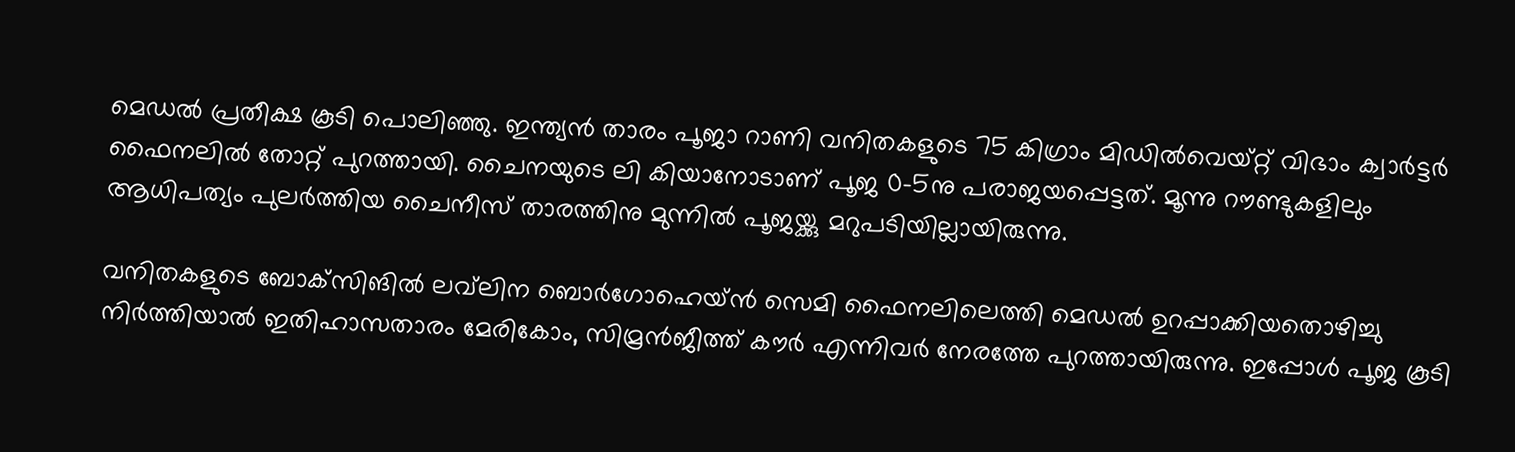മെഡല്‍ പ്രതീക്ഷ കൂടി പൊലിഞ്ഞു. ഇന്ത്യന്‍ താരം പൂജാ റാണി വനിതകളുടെ 75 കിഗ്രാം മിഡില്‍വെയ്റ്റ് വിഭാം ക്വാര്‍ട്ടര്‍ ഫൈനലില്‍ തോറ്റ് പുറത്തായി. ചൈനയുടെ ലി കിയാനോടാണ് പൂജ 0-5നു പരാജയപ്പെട്ടത്. മൂന്നു റൗണ്ടുകളിലും ആധിപത്യം പുലര്‍ത്തിയ ചൈനീസ് താരത്തിനു മുന്നില്‍ പൂജയ്ക്കു മറുപടിയില്ലായിരുന്നു.

വനിതകളുടെ ബോക്‌സിങില്‍ ലവ്‌ലിന ബൊര്‍ഗോഹെയ്ന്‍ സെമി ഫൈനലിലെത്തി മെഡല്‍ ഉറപ്പാക്കിയതൊഴിച്ചു നിര്‍ത്തിയാല്‍ ഇതിഹാസതാരം മേരികോം, സിമ്രന്‍ജീത്ത് കൗര്‍ എന്നിവര്‍ നേരത്തേ പുറത്തായിരുന്നു. ഇപ്പോള്‍ പൂജ കൂടി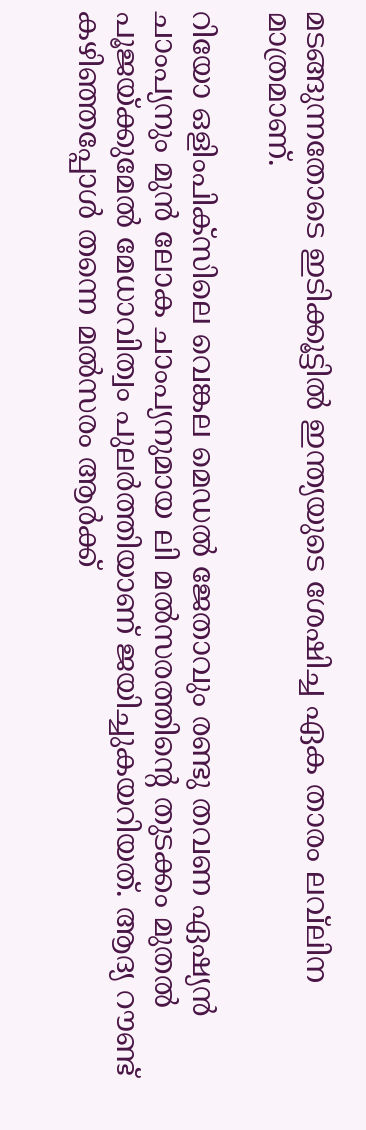മടങ്ങുന്നതോടെ ഇടിക്കൂട്ടില്‍ ഇന്ത്യയുടെ ശേഷിച്ച ഏക താരം ലവ്‌ലിന മാത്രമാണ്.

റിയോ ഒളിംപിക്‌സിലെ വെങ്കല മെഡല്‍ ജേതാവും രണ്ടു തവണ ഏഷ്യന്‍ ചാംപ്യനും മുന്‍ ലോക ചാംപ്യനുമായ ലി മല്‍സരത്തിന്റെ തുടക്കം മുതല്‍ പൂജയ്ക്കുമേല്‍ മേധാവിത്വം പുലര്‍ത്തിയാണ് ജയിച്ചുകയറിയത്. ആദ്യ റൗണ്ട് കഴിഞ്ഞപ്പോള്‍ തന്നെ മല്‍സരം ആര്‍ക്ക്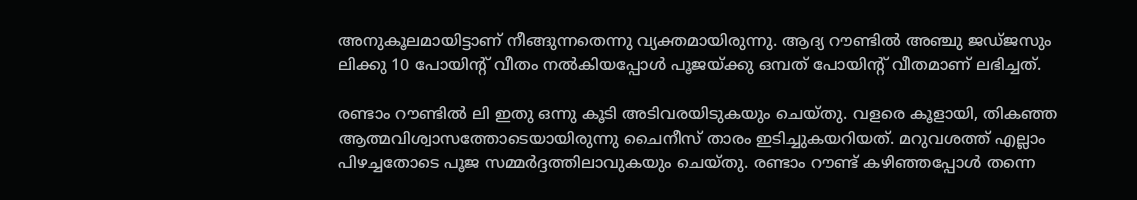അനുകൂലമായിട്ടാണ് നീങ്ങുന്നതെന്നു വ്യക്തമായിരുന്നു. ആദ്യ റൗണ്ടില്‍ അഞ്ചു ജഡ്ജസും ലിക്കു 10 പോയിന്റ് വീതം നല്‍കിയപ്പോള്‍ പൂജയ്ക്കു ഒമ്പത് പോയിന്റ് വീതമാണ് ലഭിച്ചത്.

രണ്ടാം റൗണ്ടില്‍ ലി ഇതു ഒന്നു കൂടി അടിവരയിടുകയും ചെയ്തു. വളരെ കൂളായി, തികഞ്ഞ ആത്മവിശ്വാസത്തോടെയായിരുന്നു ചൈനീസ് താരം ഇടിച്ചുകയറിയത്. മറുവശത്ത് എല്ലാം പിഴച്ചതോടെ പൂജ സമ്മര്‍ദ്ദത്തിലാവുകയും ചെയ്തു. രണ്ടാം റൗണ്ട് കഴിഞ്ഞപ്പോള്‍ തന്നെ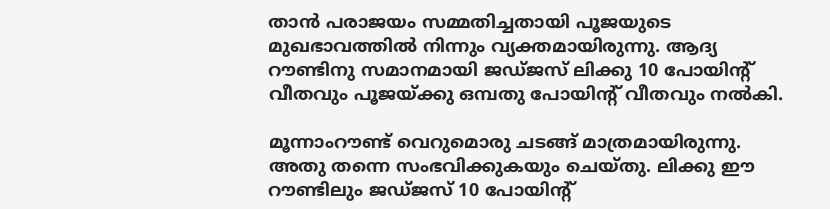താന്‍ പരാജയം സമ്മതിച്ചതായി പൂജയുടെ മുഖഭാവത്തില്‍ നിന്നും വ്യക്തമായിരുന്നു. ആദ്യ റൗണ്ടിനു സമാനമായി ജഡ്ജസ് ലിക്കു 10 പോയിന്റ് വീതവും പൂജയ്ക്കു ഒമ്പതു പോയിന്റ് വീതവും നല്‍കി.

മൂന്നാംറൗണ്ട് വെറുമൊരു ചടങ്ങ് മാത്രമായിരുന്നു. അതു തന്നെ സംഭവിക്കുകയും ചെയ്തു. ലിക്കു ഈ റൗണ്ടിലും ജഡ്ജസ് 10 പോയിന്റ്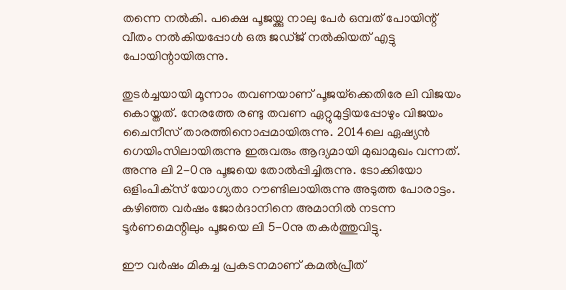തന്നെ നല്‍കി. പക്ഷെ പൂജയ്ക്കു നാലു പേര്‍ ഒമ്പത് പോയിന്റ് വീതം നല്‍കിയപ്പോള്‍ ഒരു ജഡ്ജ് നല്‍കിയത് എട്ടു പോയിന്റായിരുന്നു.

തുടര്‍ച്ചയായി മൂന്നാം തവണയാണ് പൂജയ്‌ക്കെതിരേ ലി വിജയം കൊയ്തത്. നേരത്തേ രണ്ടു തവണ ഏറ്റുമുട്ടിയപ്പോഴും വിജയം ചൈനീസ് താരത്തിനൊപ്പമായിരുന്നു. 2014ലെ ഏഷ്യന്‍ ഗെയിംസിലായിരുന്നു ഇരുവരും ആദ്യമായി മുഖാമുഖം വന്നത്. അന്നു ലി 2-0നു പൂജയെ തോല്‍പ്പിച്ചിരുന്നു. ടോക്കിയോ ഒളിംപിക്‌സ് യോഗ്യതാ റൗണ്ടിലായിരുന്നു അടുത്ത പോരാട്ടം. കഴിഞ്ഞ വര്‍ഷം ജോര്‍ദാനിനെ അമാനില്‍ നടന്ന ടൂര്‍ണമെന്റിലും പൂജയെ ലി 5-0നു തകര്‍ത്തുവിട്ടു.

ഈ വര്‍ഷം മികച്ച പ്രകടനമാണ് കമല്‍പ്രീത്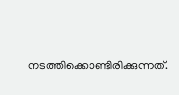നടത്തിക്കൊണ്ടിരിക്കുന്നത്.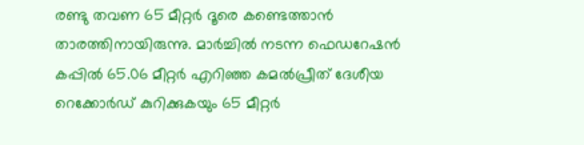രണ്ടു തവണ 65 മീറ്റര്‍ ദൂരെ കണ്ടെത്താന്‍ താരത്തിനായിരുന്നു. മാര്‍ച്ചില്‍ നടന്ന ഫെഡറേഷന്‍ കപ്പില്‍ 65.06 മീറ്റര്‍ എറിഞ്ഞ കമല്‍പ്രീത് ദേശീയ റെക്കോര്‍ഡ് കുറിക്കുകയും 65 മീറ്റര്‍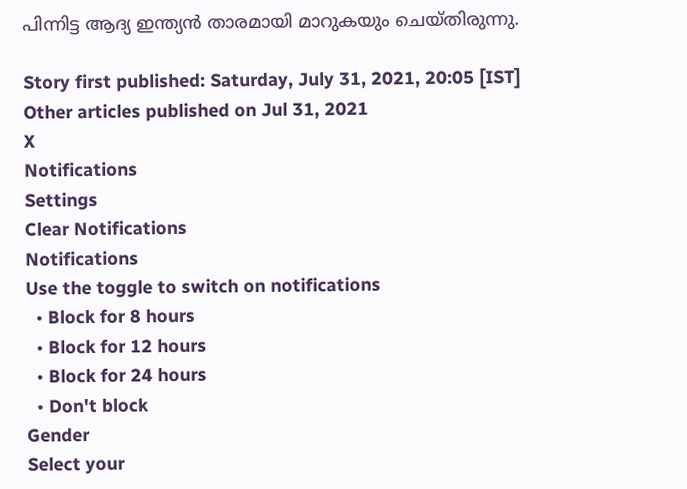പിന്നിട്ട ആദ്യ ഇന്ത്യന്‍ താരമായി മാറുകയും ചെയ്തിരുന്നു.

Story first published: Saturday, July 31, 2021, 20:05 [IST]
Other articles published on Jul 31, 2021
X
Notifications
Settings
Clear Notifications
Notifications
Use the toggle to switch on notifications
  • Block for 8 hours
  • Block for 12 hours
  • Block for 24 hours
  • Don't block
Gender
Select your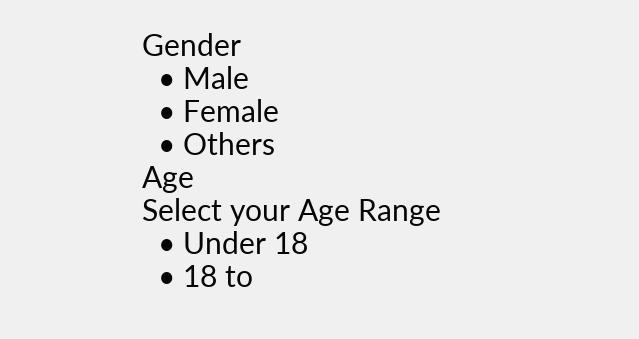Gender
  • Male
  • Female
  • Others
Age
Select your Age Range
  • Under 18
  • 18 to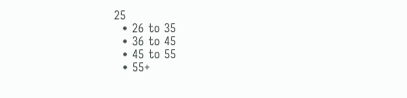25
  • 26 to 35
  • 36 to 45
  • 45 to 55
  • 55+